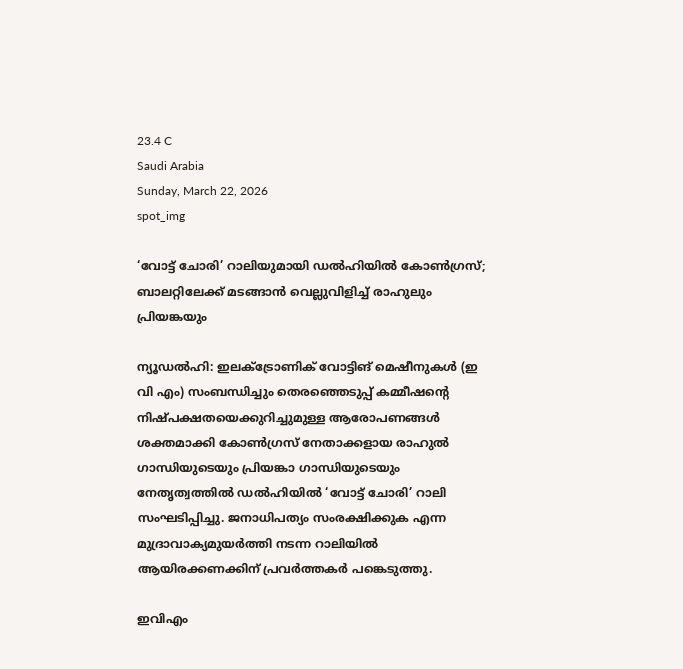23.4 C
Saudi Arabia
Sunday, March 22, 2026
spot_img

‘വോട്ട് ചോരി’ റാലിയുമായി ഡൽഹിയിൽ കോൺഗ്രസ്; ബാലറ്റിലേക്ക് മടങ്ങാൻ വെല്ലുവിളിച്ച് രാഹുലും പ്രിയങ്കയും

ന്യൂഡൽഹി: ഇലക്ട്രോണിക് വോട്ടിങ് മെഷീനുകൾ (ഇ വി എം) സംബന്ധിച്ചും തെരഞ്ഞെടുപ്പ് കമ്മീഷന്റെ നിഷ്പക്ഷതയെക്കുറിച്ചുമുള്ള ആരോപണങ്ങൾ ശക്തമാക്കി കോൺഗ്രസ് നേതാക്കളായ രാഹുൽ ഗാന്ധിയുടെയും പ്രിയങ്കാ ഗാന്ധിയുടെയും നേതൃത്വത്തിൽ ഡൽഹിയിൽ ‘വോട്ട് ചോരി’ റാലി സംഘടിപ്പിച്ചു. ജനാധിപത്യം സംരക്ഷിക്കുക എന്ന മുദ്രാവാക്യമുയർത്തി നടന്ന റാലിയിൽ ആയിരക്കണക്കിന് പ്രവർത്തകർ പങ്കെടുത്തു.

ഇവിഎം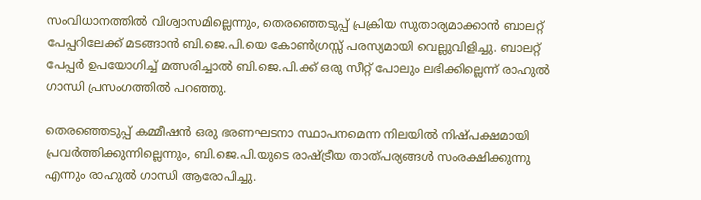സംവിധാനത്തിൽ വിശ്വാസമില്ലെന്നും, തെരഞ്ഞെടുപ്പ് പ്രക്രിയ സുതാര്യമാക്കാൻ ബാലറ്റ് പേപ്പറിലേക്ക് മടങ്ങാൻ ബി.ജെ.പി.യെ കോൺഗ്രസ്സ് പരസ്യമായി വെല്ലുവിളിച്ചു. ബാലറ്റ് പേപ്പർ ഉപയോഗിച്ച് മത്സരിച്ചാൽ ബി.ജെ.പി.ക്ക് ഒരു സീറ്റ് പോലും ലഭിക്കില്ലെന്ന് രാഹുൽ ഗാന്ധി പ്രസംഗത്തിൽ പറഞ്ഞു.

തെരഞ്ഞെടുപ്പ് കമ്മീഷൻ ഒരു ഭരണഘടനാ സ്ഥാപനമെന്ന നിലയിൽ നിഷ്പക്ഷമായി പ്രവർത്തിക്കുന്നില്ലെന്നും, ബി.ജെ.പി.യുടെ രാഷ്ട്രീയ താത്പര്യങ്ങൾ സംരക്ഷിക്കുന്നു എന്നും രാഹുൽ ഗാന്ധി ആരോപിച്ചു.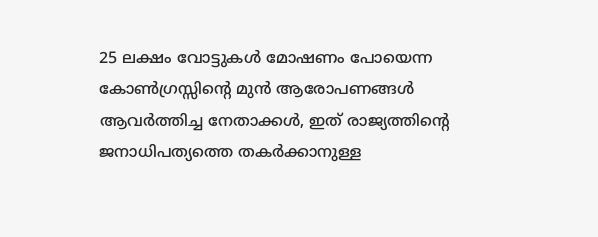25 ലക്ഷം വോട്ടുകൾ മോഷണം പോയെന്ന കോൺഗ്രസ്സിന്റെ മുൻ ആരോപണങ്ങൾ ആവർത്തിച്ച നേതാക്കൾ, ഇത് രാജ്യത്തിന്റെ ജനാധിപത്യത്തെ തകർക്കാനുള്ള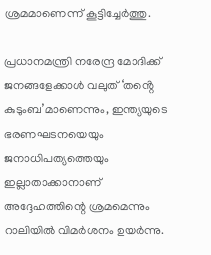ശ്രമമാണെന്ന് കൂട്ടിച്ചേർത്തു.

പ്രധാനമന്ത്രി നരേന്ദ്ര മോദിക്ക് ജനങ്ങളേക്കാൾ വലുത് ‘തൻ്റെ കുടുംബ’മാണെന്നും, ഇന്ത്യയുടെ ഭരണഘടനയെയും ജനാധിപത്യത്തെയും ഇല്ലാതാക്കാനാണ് അദ്ദേഹത്തിന്റെ ശ്രമമെന്നും റാലിയിൽ വിമർശനം ഉയർന്നു.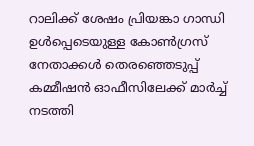റാലിക്ക് ശേഷം പ്രിയങ്കാ ഗാന്ധി ഉൾപ്പെടെയുള്ള കോൺഗ്രസ് നേതാക്കൾ തെരഞ്ഞെടുപ്പ് കമ്മീഷൻ ഓഫീസിലേക്ക് മാർച്ച് നടത്തി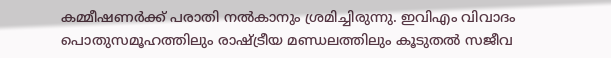കമ്മീഷണർക്ക് പരാതി നൽകാനും ശ്രമിച്ചിരുന്നു. ഇവിഎം വിവാദം പൊതുസമൂഹത്തിലും രാഷ്ട്രീയ മണ്ഡലത്തിലും കൂടുതൽ സജീവ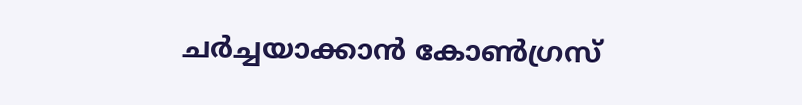ചർച്ചയാക്കാൻ കോൺഗ്രസ്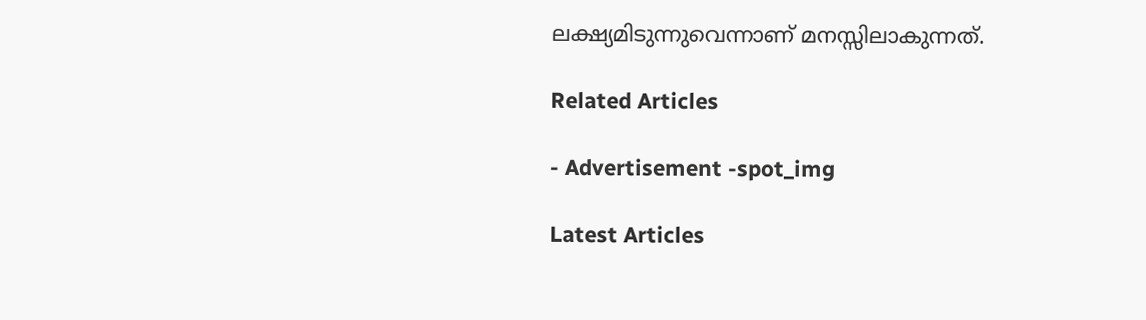ലക്ഷ്യമിടുന്നുവെന്നാണ് മനസ്സിലാകുന്നത്.

Related Articles

- Advertisement -spot_img

Latest Articles